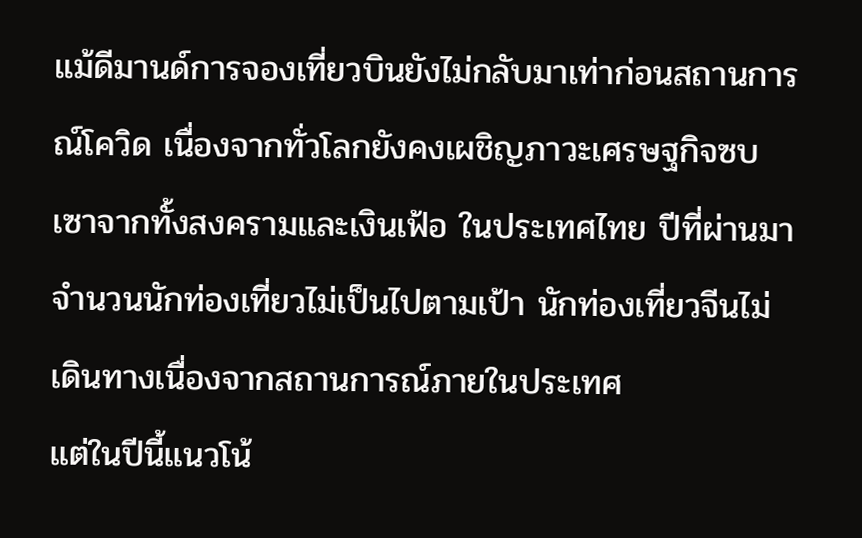แม้ดีมานด์การจองเที่ยวบินยังไม่กลับมาเท่าก่อนสถานการณ์โควิด เนื่องจากทั่วโลกยังคงเผชิญภาวะเศรษฐกิจซบเซาจากทั้งสงครามและเงินเฟ้อ ในประเทศไทย ปีที่ผ่านมาจำนวนนักท่องเที่ยวไม่เป็นไปตามเป้า นักท่องเที่ยวจีนไม่เดินทางเนื่องจากสถานการณ์ภายในประเทศ
แต่ในปีนี้แนวโน้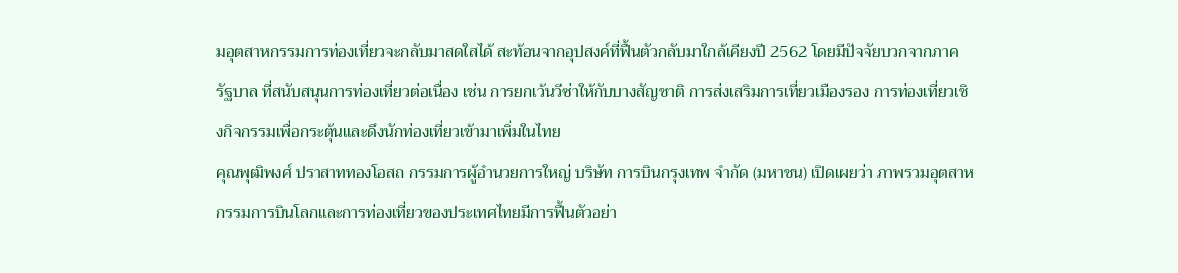มอุตสาหกรรมการท่องเที่ยวจะกลับมาสดใสได้ สะท้อนจากอุปสงค์ที่ฟื้นตัวกลับมาใกล้เคียงปี 2562 โดยมีปัจจัยบวกจากภาครัฐบาล ที่สนับสนุนการท่องเที่ยวต่อเนื่อง เช่น การยกเว้นวีซ่าให้กับบางสัญชาติ การส่งเสริมการเที่ยวเมืองรอง การท่องเที่ยวเชิงกิจกรรมเพื่อกระตุ้นและดึงนักท่องเที่ยวเข้ามาเพิ่มในไทย
คุณพุฒิพงศ์ ปราสาททองโอสถ กรรมการผู้อำนวยการใหญ่ บริษัท การบินกรุงเทพ จำกัด (มหาชน) เปิดเผยว่า ภาพรวมอุตสาหกรรมการบินโลกและการท่องเที่ยวของประเทศไทยมีการฟื้นตัวอย่า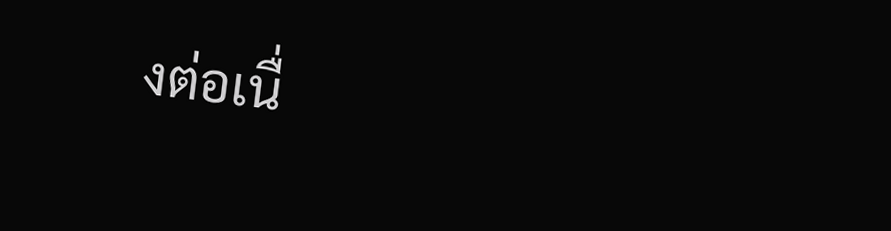งต่อเนื่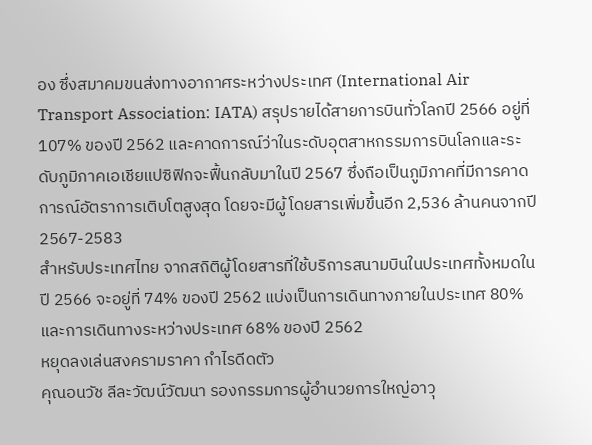อง ซึ่งสมาคมขนส่งทางอากาศระหว่างประเทศ (International Air Transport Association: IATA) สรุปรายได้สายการบินทั่วโลกปี 2566 อยู่ที่ 107% ของปี 2562 และคาดการณ์ว่าในระดับอุตสาหกรรมการบินโลกและระดับภูมิภาคเอเชียแปซิฟิกจะฟื้นกลับมาในปี 2567 ซึ่งถือเป็นภูมิภาคที่มีการคาดการณ์อัตราการเติบโตสูงสุด โดยจะมีผู้โดยสารเพิ่มขึ้นอีก 2,536 ล้านคนจากปี 2567-2583
สำหรับประเทศไทย จากสถิติผู้โดยสารที่ใช้บริการสนามบินในประเทศทั้งหมดในปี 2566 จะอยู่ที่ 74% ของปี 2562 แบ่งเป็นการเดินทางภายในประเทศ 80% และการเดินทางระหว่างประเทศ 68% ของปี 2562
หยุดลงเล่นสงครามราคา กำไรดีดตัว
คุณอนวัช ลีละวัฒน์วัฒนา รองกรรมการผู้อำนวยการใหญ่อาวุ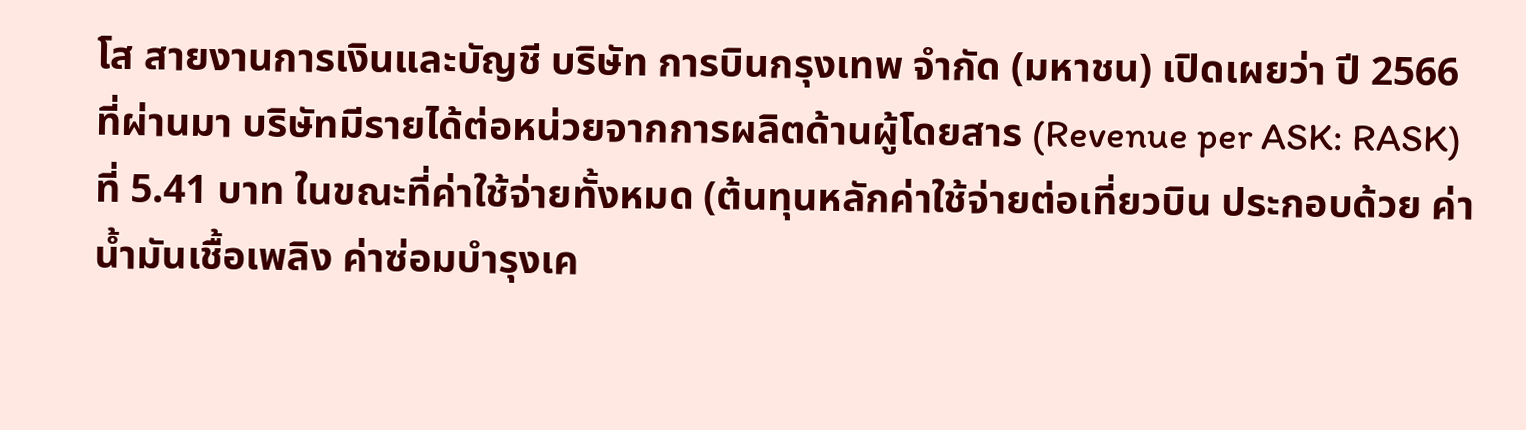โส สายงานการเงินและบัญชี บริษัท การบินกรุงเทพ จำกัด (มหาชน) เปิดเผยว่า ปี 2566 ที่ผ่านมา บริษัทมีรายได้ต่อหน่วยจากการผลิตด้านผู้โดยสาร (Revenue per ASK: RASK) ที่ 5.41 บาท ในขณะที่ค่าใช้จ่ายทั้งหมด (ต้นทุนหลักค่าใช้จ่ายต่อเที่ยวบิน ประกอบด้วย ค่าน้ำมันเชื้อเพลิง ค่าซ่อมบำรุงเค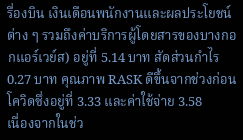รื่องบิน เงินเดือนพนักงานและผลประโยชน์ต่าง ๆ รวมถึงค่าบริการผู้โดยสารของบางกอกแอร์เวย์ส) อยู่ที่ 5.14 บาท สัดส่วนกำไร 0.27 บาท คุณภาพ RASK ดีขึ้นจากช่วงก่อนโควิดซึ่งอยู่ที่ 3.33 และค่าใช้จ่าย 3.58
เนื่องจากในช่ว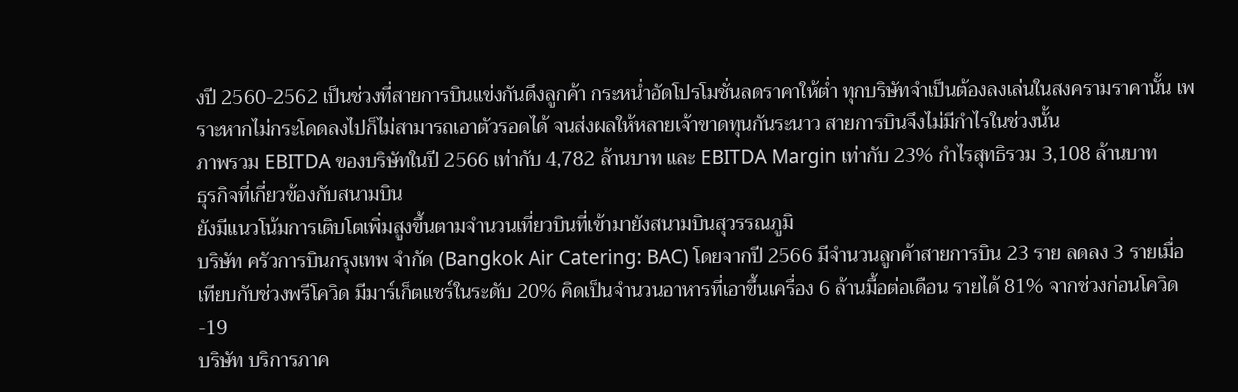งปี 2560-2562 เป็นช่วงที่สายการบินแข่งกันดึงลูกค้า กระหน่ำอัดโปรโมชั่นลดราคาให้ต่ำ ทุกบริษัทจำเป็นต้องลงเล่นในสงครามราคานั้น เพราะหากไม่กระโดดลงไปก็ไม่สามารถเอาตัวรอดได้ จนส่งผลให้หลายเจ้าขาดทุนกันระนาว สายการบินจึงไม่มีกำไรในช่วงนั้น
ภาพรวม EBITDA ของบริษัทในปี 2566 เท่ากับ 4,782 ล้านบาท และ EBITDA Margin เท่ากับ 23% กำไรสุทธิรวม 3,108 ล้านบาท
ธุรกิจที่เกี่ยวข้องกับสนามบิน
ยังมีแนวโน้มการเติบโตเพิ่มสูงขึ้นตามจำนวนเที่ยวบินที่เข้ามายังสนามบินสุวรรณภูมิ
บริษัท ครัวการบินกรุงเทพ จำกัด (Bangkok Air Catering: BAC) โดยจากปี 2566 มีจำนวนลูกค้าสายการบิน 23 ราย ลดลง 3 รายเมื่อเทียบกับช่วงพรีโควิด มีมาร์เก็ตแชร์ในระดับ 20% คิดเป็นจำนวนอาหารที่เอาขึ้นเครื่อง 6 ล้านมื้อต่อเดือน รายได้ 81% จากช่วงก่อนโควิด-19
บริษัท บริการภาค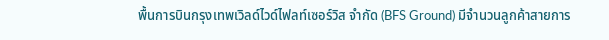พื้นการบินกรุงเทพเวิลด์ไวด์ไฟลท์เซอร์วิส จำกัด (BFS Ground) มีจำนวนลูกค้าสายการ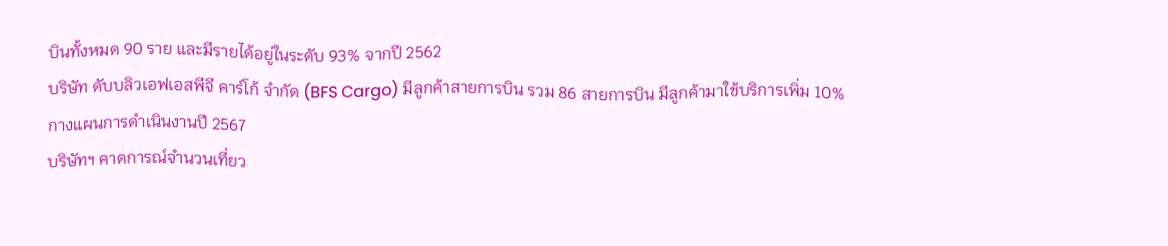บินทั้งหมด 90 ราย และมีรายได้อยู่ในระดับ 93% จากปี 2562
บริษัท ดับบลิวเอฟเอสพีจี คาร์โก้ จำกัด (BFS Cargo) มีลูกค้าสายการบิน รวม 86 สายการบิน มีลูกค้ามาใช้บริการเพิ่ม 10%
กางแผนการดำเนินงานปี 2567
บริษัทฯ คาดการณ์จำนวนเที่ยว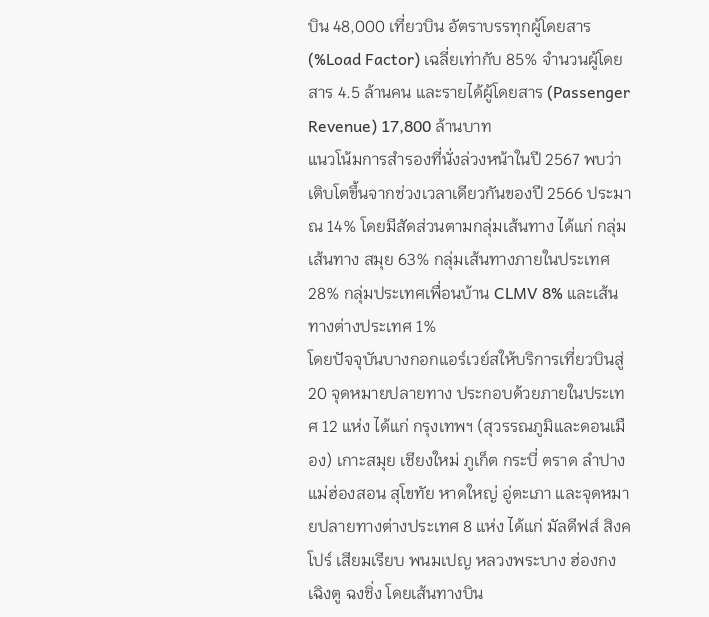บิน 48,000 เที่ยวบิน อัตราบรรทุกผู้โดยสาร (%Load Factor) เฉลี่ยเท่ากับ 85% จำนวนผู้โดยสาร 4.5 ล้านคน และรายได้ผู้โดยสาร (Passenger Revenue) 17,800 ล้านบาท
แนวโน้มการสำรองที่นั่งล่วงหน้าในปี 2567 พบว่าเติบโตขึ้นจากช่วงเวลาเดียวกันของปี 2566 ประมาณ 14% โดยมีสัดส่วนตามกลุ่มเส้นทาง ได้แก่ กลุ่มเส้นทาง สมุย 63% กลุ่มเส้นทางภายในประเทศ 28% กลุ่มประเทศเพื่อนบ้าน CLMV 8% และเส้นทางต่างประเทศ 1%
โดยปัจจุบันบางกอกแอร์เวย์สให้บริการเที่ยวบินสู่ 20 จุดหมายปลายทาง ประกอบด้วยภายในประเทศ 12 แห่ง ได้แก่ กรุงเทพฯ (สุวรรณภูมิและดอนเมือง) เกาะสมุย เชียงใหม่ ภูเก็ต กระบี่ ตราด ลำปาง แม่ฮ่องสอน สุโขทัย หาดใหญ่ อู่ตะเภา และจุดหมายปลายทางต่างประเทศ 8 แห่ง ได้แก่ มัลดีฟส์ สิงคโปร์ เสียมเรียบ พนมเปญ หลวงพระบาง ฮ่องกง เฉิงตู ฉงชิ่ง โดยเส้นทางบิน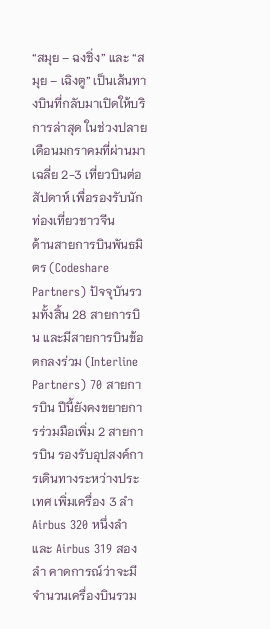“สมุย – ฉงชิ่ง” และ “สมุย – เฉิงตู” เป็นเส้นทางบินที่กลับมาเปิดให้บริการล่าสุด ในช่วงปลายเดือนมกราคมที่ผ่านมา เฉลี่ย 2-3 เที่ยวบินต่อสัปดาห์ เพื่อรองรับนักท่องเที่ยวชาวจีน
ด้านสายการบินพันธมิตร (Codeshare Partners) ปัจจุบันรวมทั้งสิ้น 28 สายการบิน และมีสายการบินข้อตกลงร่วม (Interline Partners) 70 สายการบิน ปีนี้ยังคงขยายการร่วมมือเพิ่ม 2 สายการบิน รองรับอุปสงค์การเดินทางระหว่างประเทศ เพิ่มเครื่อง 3 ลำ Airbus 320 หนึ่งลำ และ Airbus 319 สองลำ คาดการณ์ว่าจะมีจำนวนเครื่องบินรวม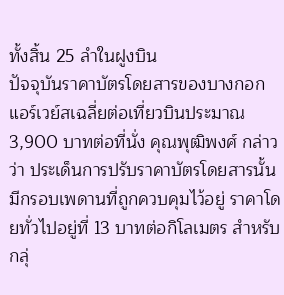ทั้งสิ้น 25 ลำในฝูงบิน
ปัจจุบันราคาบัตรโดยสารของบางกอกแอร์เวย์สเฉลี่ยต่อเที่ยวบินประมาณ 3,900 บาทต่อที่นั่ง คุณพุฒิพงศ์ กล่าวว่า ประเด็นการปรับราคาบัตรโดยสารนั้นมีกรอบเพดานที่ถูกควบคุมไว้อยู่ ราคาโดยทั่วไปอยู่ที่ 13 บาทต่อกิโลเมตร สำหรับกลุ่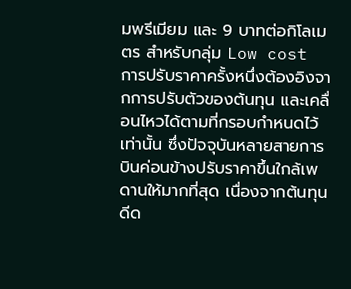มพรีเมียม และ 9 บาทต่อกิโลเมตร สำหรับกลุ่ม Low cost
การปรับราคาครั้งหนึ่งต้องอิงจากการปรับตัวของต้นทุน และเคลื่อนไหวได้ตามที่กรอบกำหนดไว้เท่านั้น ซึ่งปัจจุบันหลายสายการบินค่อนข้างปรับราคาขึ้นใกล้เพดานให้มากที่สุด เนื่องจากต้นทุนดีด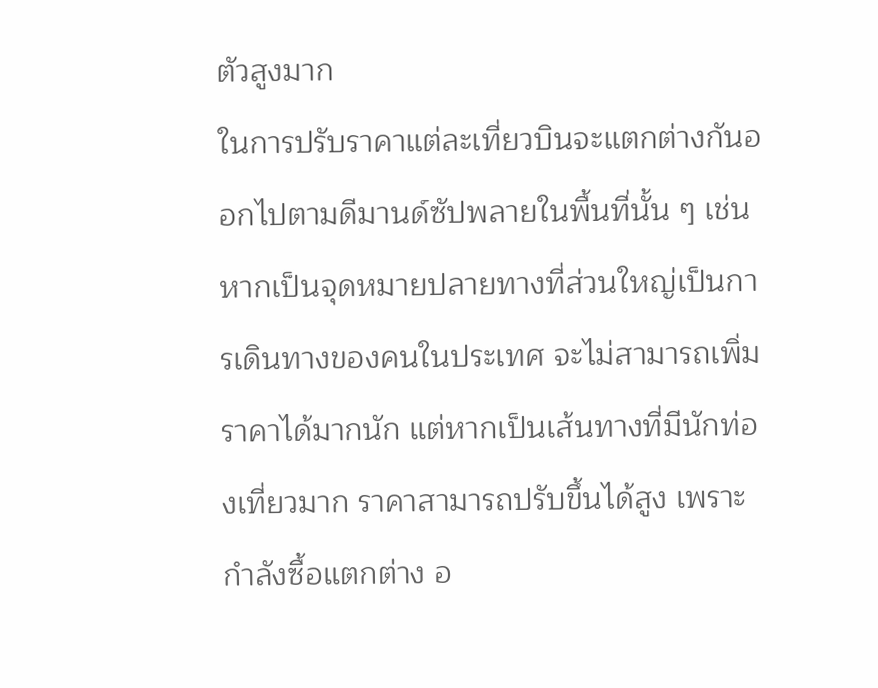ตัวสูงมาก
ในการปรับราคาแต่ละเที่ยวบินจะแตกต่างกันออกไปตามดีมานด์ซัปพลายในพื้นที่นั้น ๆ เช่น หากเป็นจุดหมายปลายทางที่ส่วนใหญ่เป็นการเดินทางของคนในประเทศ จะไม่สามารถเพิ่มราคาได้มากนัก แต่หากเป็นเส้นทางที่มีนักท่องเที่ยวมาก ราคาสามารถปรับขึ้นได้สูง เพราะกำลังซื้อแตกต่าง อ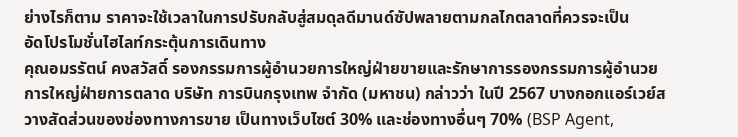ย่างไรก็ตาม ราคาจะใช้เวลาในการปรับกลับสู่สมดุลดีมานด์ซัปพลายตามกลไกตลาดที่ควรจะเป็น
อัดโปรโมชั่นไฮไลท์กระตุ้นการเดินทาง
คุณอมรรัตน์ คงสวัสดิ์ รองกรรมการผู้อำนวยการใหญ่ฝ่ายขายและรักษาการรองกรรมการผู้อำนวยการใหญ่ฝ่ายการตลาด บริษัท การบินกรุงเทพ จำกัด (มหาชน) กล่าวว่า ในปี 2567 บางกอกแอร์เวย์สวางสัดส่วนของช่องทางการขาย เป็นทางเว็บไซต์ 30% และช่องทางอื่นๆ 70% (BSP Agent,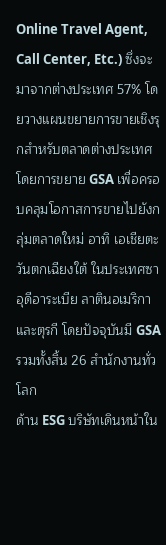Online Travel Agent, Call Center, Etc.) ซึ่งจะมาจากต่างประเทศ 57% โดยวางแผนขยายการขายเชิงรุกสำหรับตลาดต่างประเทศ โดยการขยาย GSA เพื่อครอบคลุมโอกาสการขายไปยังกลุ่มตลาดใหม่ อาทิ เอเชียตะวันตกเฉียงใต้ ในประเทศซาอุดีอาระเบีย ลาตินอเมริกา และตุรกี โดยปัจจุบันมี GSA รวมทั้งสิ้น 26 สำนักงานทั่วโลก
ด้าน ESG บริษัทเดินหน้าใน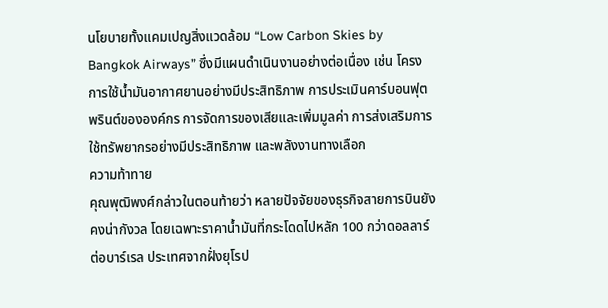นโยบายทั้งแคมเปญสิ่งแวดล้อม “Low Carbon Skies by Bangkok Airways” ซึ่งมีแผนดำเนินงานอย่างต่อเนื่อง เช่น โครงการใช้น้ำมันอากาศยานอย่างมีประสิทธิภาพ การประเมินคาร์บอนฟุตพรินต์ขององค์กร การจัดการของเสียและเพิ่มมูลค่า การส่งเสริมการใช้ทรัพยากรอย่างมีประสิทธิภาพ และพลังงานทางเลือก
ความท้าทาย
คุณพุฒิพงศ์กล่าวในตอนท้ายว่า หลายปัจจัยของธุรกิจสายการบินยังคงน่ากังวล โดยเฉพาะราคาน้ำมันที่กระโดดไปหลัก 100 กว่าดอลลาร์ต่อบาร์เรล ประเทศจากฝั่งยุโรป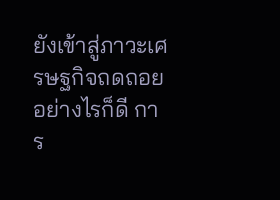ยังเข้าสู่ภาวะเศรษฐกิจถดถอย อย่างไรก็ดี การ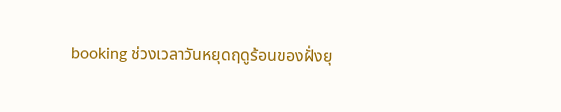booking ช่วงเวลาวันหยุดฤดูร้อนของฝั่งยุ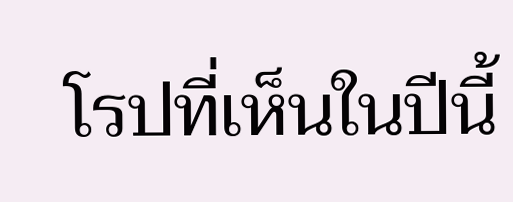โรปที่เห็นในปีนี้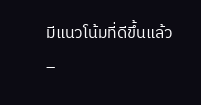มีแนวโน้มที่ดีขึ้นแล้ว
–